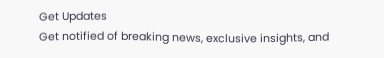Get Updates
Get notified of breaking news, exclusive insights, and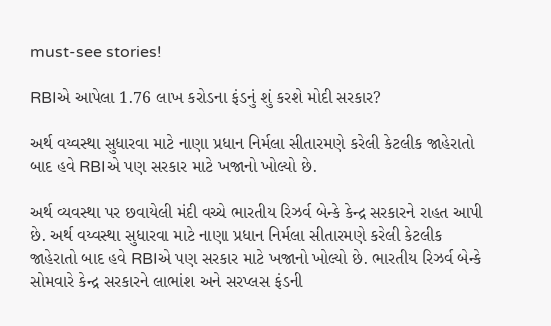must-see stories!

RBIએ આપેલા 1.76 લાખ કરોડના ફંડનું શું કરશે મોદી સરકાર?

અર્થ વય્વસ્થા સુધારવા માટે નાણા પ્રધાન નિર્મલા સીતારમણે કરેલી કેટલીક જાહેરાતો બાદ હવે RBIએ પણ સરકાર માટે ખજાનો ખોલ્યો છે.

અર્થ વ્યવસ્થા પર છવાયેલી મંદી વચ્ચે ભારતીય રિઝર્વ બેન્કે કેન્દ્ર સરકારને રાહત આપી છે. અર્થ વય્વસ્થા સુધારવા માટે નાણા પ્રધાન નિર્મલા સીતારમણે કરેલી કેટલીક જાહેરાતો બાદ હવે RBIએ પણ સરકાર માટે ખજાનો ખોલ્યો છે. ભારતીય રિઝર્વ બેન્કે સોમવારે કેન્દ્ર સરકારને લાભાંશ અને સરપ્લસ ફંડની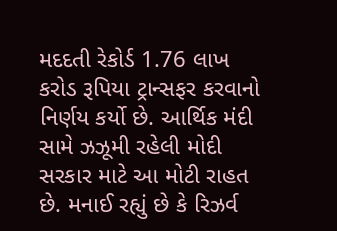મદદતી રેકોર્ડ 1.76 લાખ કરોડ રૂપિયા ટ્રાન્સફર કરવાનો નિર્ણય કર્યો છે. આર્થિક મંદી સામે ઝઝૂમી રહેલી મોદી સરકાર માટે આ મોટી રાહત છે. મનાઈ રહ્યું છે કે રિઝર્વ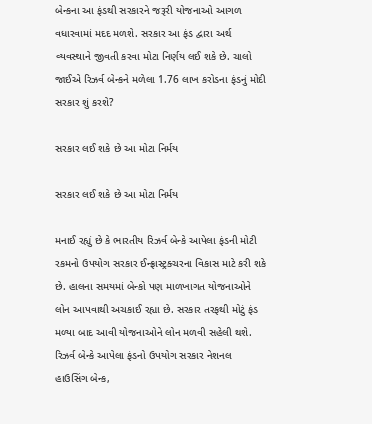બેન્કના આ ફંડથી સરકારને જરૂરી યોજનાઓ આગળ વધારવામાં મદદ મળશે. સરકાર આ ફંડ દ્વારા અર્થ વ્યવસ્થાને જીવતી કરવા મોટા નિર્ણય લઈ શકે છે. ચાલો જાઈએ રિઝર્વ બેન્કને મળેલા 1.76 લાખ કરોડના ફંડનું મોદી સરકાર શું કરશે?

સરકાર લઈ શકે છે આ મોટા નિર્મય

સરકાર લઈ શકે છે આ મોટા નિર્મય

મનાઈ રહ્યું છે કે ભારતીય રિઝર્વ બેન્કે આપેલા ફંડની મોટી રકમનો ઉપયોગ સરકાર ઈન્ફ્રાસ્ટ્રક્ચરના વિકાસ માટે કરી શકે છે. હાલના સમયમાં બેન્કો પણ માળખાગત યોજનાઓને લોન આપવાથી અચકાઈ રહ્યા છે. સરકાર તરફથી મોટું ફંડ મળ્યા બાદ આવી યોજનાઓને લોન મળવી સહેલી થશે. રિઝર્વ બેન્કે આપેલા ફંડનો ઉપયોગ સરકાર નેશનલ હાઉસિંગ બેન્ક,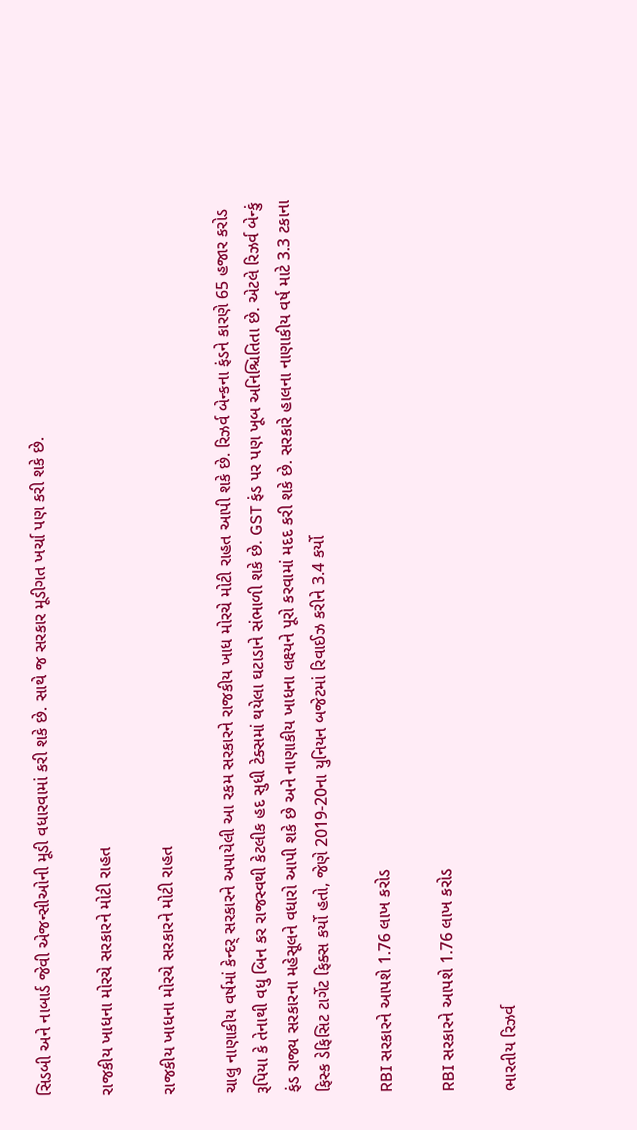સિડબી અને નાબાર્ડ જેવી એજન્સીઓની મૂડી વધારવામાં કરી શકે છે. સાથે જ સરકાર મૂડીગત ખર્ચા પણ કરી શકે છે.

રાજકીય ખાધના મોરચે સરકારને મોટી રાહત

રાજકીય ખાધના મોરચે સરકારને મોટી રાહત

ચાલુ નાણાકીય વર્ષમાં કેન્દર્ સરકારને અપાયેલી આ રકમ સરકારને રાજકીય ખાધ મોરચે મોટી રાહત આપી શકે છે. રિઝર્વ બેન્કના ફંડને કારણે 65 હજાર કરોડ રૂપિયા કે તેનાથી વધુ બિન કર રાજસ્વથી કેટલીક હદ સુધી ટેક્સમાં થયેલા ઘટાડાને સંભાળી શકે છે. GST ફંડ પર પણ ખૂબ અનિશ્ચિતિતા છે. એટલે રિઝર્વ બેન્કું ફંડ રાજ્ય સરકારના મહેસૂલને વધારો આપી શકે છે અને નાણાકીય ખાધના લક્ષ્યને પૂરો કરવામાં મદદ કરી શકે છે. સરકારે હાલના નાણાકીય વર્ષ માટે 3.3 ટકાના ફિસ્ક ડેફિસિટ ટાર્ગેટ ફિક્સ કર્યો હતો, જેણે 2019-20ના યુનિયન બજેટમાં રિવાઈઝ કરીને 3.4 કર્યો

RBI સરકારને આપશે 1.76 લાખ કરોડ

RBI સરકારને આપશે 1.76 લાખ કરોડ

ભારતીય રિઝર્વ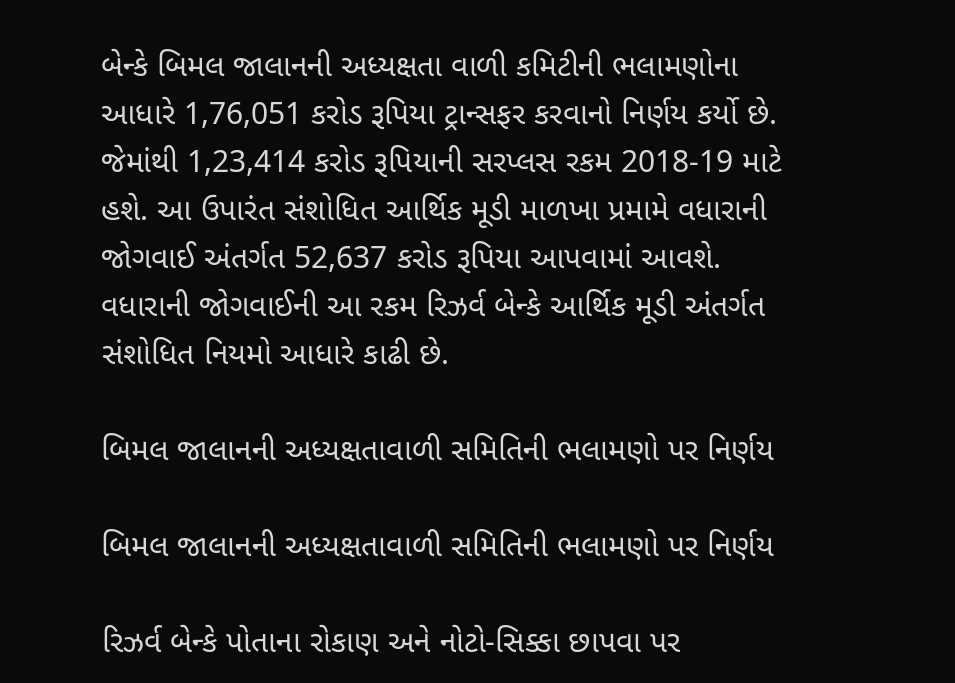બેન્કે બિમલ જાલાનની અધ્યક્ષતા વાળી કમિટીની ભલામણોના આધારે 1,76,051 કરોડ રૂપિયા ટ્રાન્સફર કરવાનો નિર્ણય કર્યો છે. જેમાંથી 1,23,414 કરોડ રૂપિયાની સરપ્લસ રકમ 2018-19 માટે હશે. આ ઉપારંત સંશોધિત આર્થિક મૂડી માળખા પ્રમામે વધારાની જોગવાઈ અંતર્ગત 52,637 કરોડ રૂપિયા આપવામાં આવશે. વધારાની જોગવાઈની આ રકમ રિઝર્વ બેન્કે આર્થિક મૂડી અંતર્ગત સંશોધિત નિયમો આધારે કાઢી છે.

બિમલ જાલાનની અધ્યક્ષતાવાળી સમિતિની ભલામણો પર નિર્ણય

બિમલ જાલાનની અધ્યક્ષતાવાળી સમિતિની ભલામણો પર નિર્ણય

રિઝર્વ બેન્કે પોતાના રોકાણ અને નોટો-સિક્કા છાપવા પર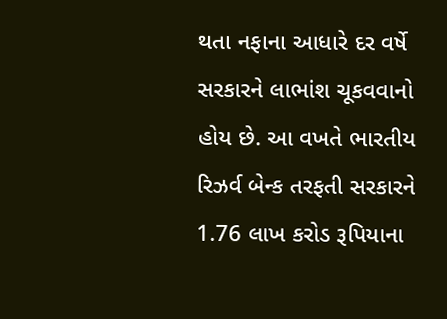થતા નફાના આધારે દર વર્ષે સરકારને લાભાંશ ચૂકવવાનો હોય છે. આ વખતે ભારતીય રિઝર્વ બેન્ક તરફતી સરકારને 1.76 લાખ કરોડ રૂપિયાના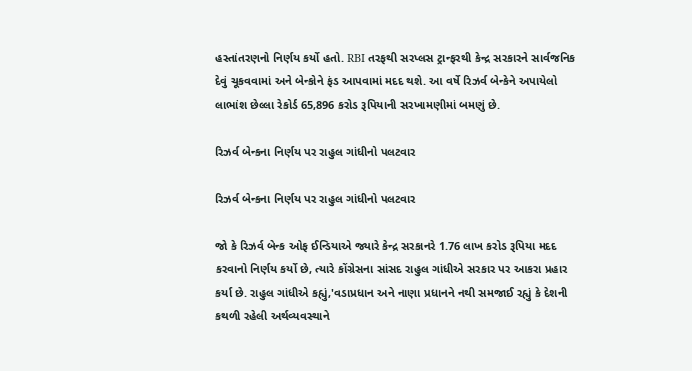હસ્તાંતરણનો નિર્ણય કર્યો હતો. RBI તરફથી સરપ્લસ ટ્રાન્ફરથી કેન્દ્ર સરકારને સાર્વજનિક દેવું ચૂકવવામાં અને બેન્કોને ફંડ આપવામાં મદદ થશે. આ વર્ષે રિઝર્વ બેન્કેને અપાયેલો લાભાંશ છેલ્લા રેકોર્ડ 65,896 કરોડ રૂપિયાની સરખામણીમાં બમણું છે.

રિઝર્વ બેન્કના નિર્ણય પર રાહુલ ગાંધીનો પલટવાર

રિઝર્વ બેન્કના નિર્ણય પર રાહુલ ગાંધીનો પલટવાર

જો કે રિઝર્વ બેન્ક ઓફ ઈન્ડિયાએ જ્યારે કેન્દ્ર સરકાનરે 1.76 લાખ કરોડ રૂપિયા મદદ કરવાનો નિર્ણય કર્યો છે, ત્યારે કોંગ્રેસના સાંસદ રાહુલ ગાંધીએ સરકાર પર આકરા પ્રહાર કર્યા છે. રાહુલ ગાંધીએ કહ્યું,'વડાપ્રધાન અને નાણા પ્રધાનને નથી સમજાઈ રહ્યું કે દેશની કથળી રહેલી અર્થવ્યવસ્થાને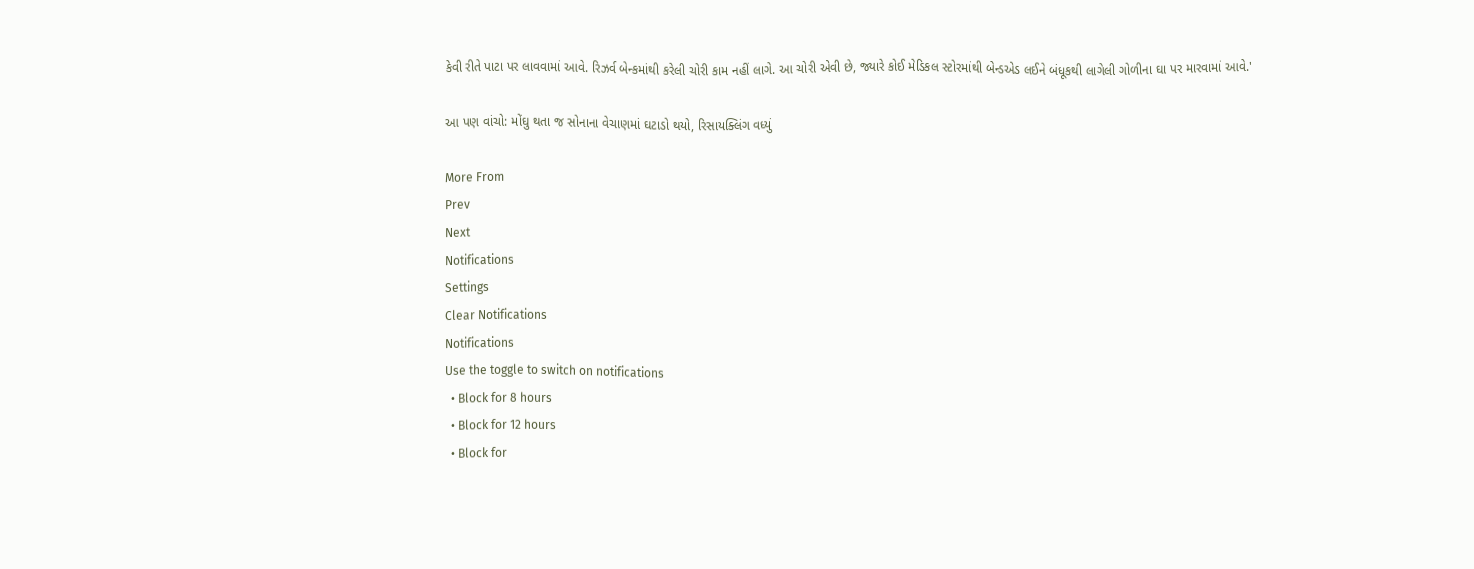કેવી રીતે પાટા પર લાવવામાં આવે. રિઝર્વ બેન્કમાંથી કરેલી ચોરી કામ નહીં લાગે. આ ચોરી એવી છે, જ્યારે કોઈ મેડિકલ સ્ટોરમાંથી બેન્ડએડ લઈને બંધૂકથી લાગેલી ગોળીના ઘા પર મારવામાં આવે.'

આ પણ વાંચો: મોંઘુ થતા જ સોનાના વેચાણમાં ઘટાડો થયો, રિસાયક્લિંગ વધ્યું

More From
Prev
Next
Notifications
Settings
Clear Notifications
Notifications
Use the toggle to switch on notifications
  • Block for 8 hours
  • Block for 12 hours
  • Block for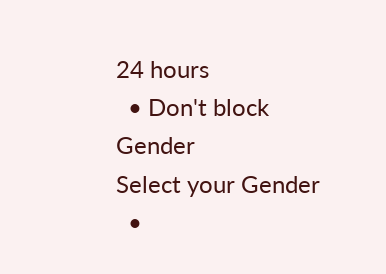24 hours
  • Don't block
Gender
Select your Gender
  •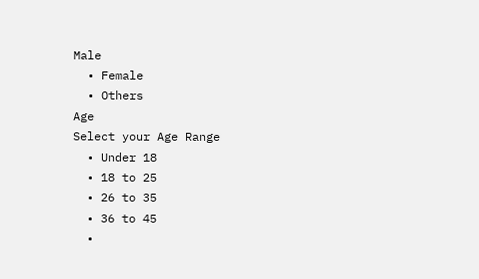Male
  • Female
  • Others
Age
Select your Age Range
  • Under 18
  • 18 to 25
  • 26 to 35
  • 36 to 45
  •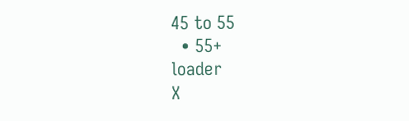45 to 55
  • 55+
loader
X